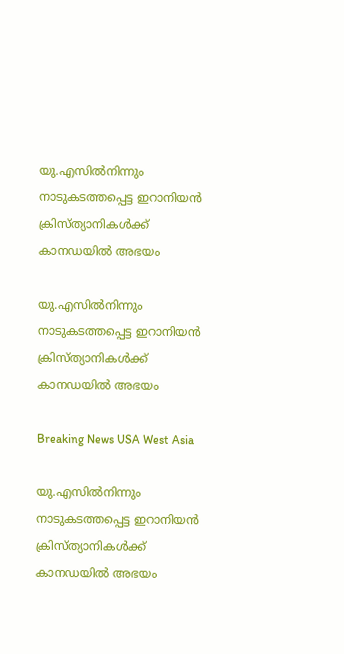യു.എസില്‍നിന്നും നാടുകടത്തപ്പെട്ട ഇറാനിയന്‍ ക്രിസ്ത്യാനികള്‍ക്ക് കാനഡയില്‍ അഭയം

യു.എസില്‍നിന്നും നാടുകടത്തപ്പെട്ട ഇറാനിയന്‍ ക്രിസ്ത്യാനികള്‍ക്ക് കാനഡയില്‍ അഭയം

Breaking News USA West Asia

യു.എസില്‍നിന്നും നാടുകടത്തപ്പെട്ട ഇറാനിയന്‍ ക്രിസ്ത്യാനികള്‍ക്ക് കാനഡയില്‍ അഭയം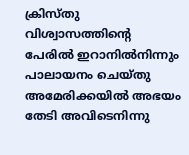ക്രിസ്തു വിശ്വാസത്തിന്റെ പേരില്‍ ഇറാനില്‍നിന്നും പാലായനം ചെയ്തു അമേരിക്കയില്‍ അഭയം തേടി അവിടെനിന്നു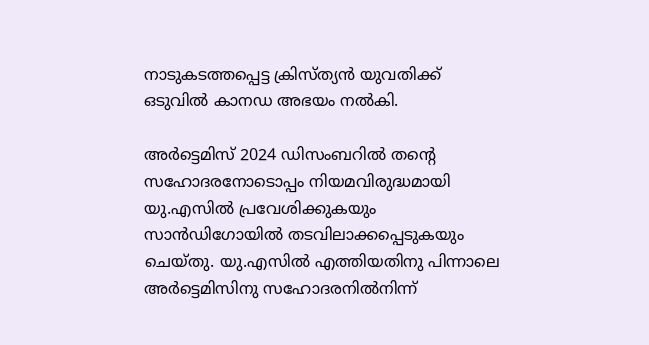നാടുകടത്തപ്പെട്ട ക്രിസ്ത്യന്‍ യുവതിക്ക് ഒടുവില്‍ കാനഡ അഭയം നല്‍കി.

അര്‍ട്ടെമിസ് 2024 ഡിസംബറില്‍ തന്റെ സഹോദരനോടൊപ്പം നിയമവിരുദ്ധമായി യു.എസില്‍ പ്രവേശിക്കുകയും സാന്‍ഡിഗോയില്‍ തടവിലാക്കപ്പെടുകയും ചെയ്തു. യു.എസില്‍ എത്തിയതിനു പിന്നാലെ അര്‍ട്ടെമിസിനു സഹോദരനില്‍നിന്ന്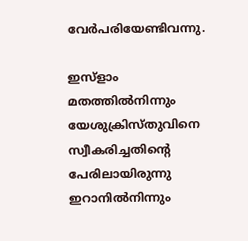വേര്‍പരിയേണ്ടിവന്നു.

ഇസ്ളാം മതത്തില്‍നിന്നും യേശുക്രിസ്തുവിനെ സ്വീകരിച്ചതിന്റെ പേരിലായിരുന്നു ഇറാനില്‍നിന്നും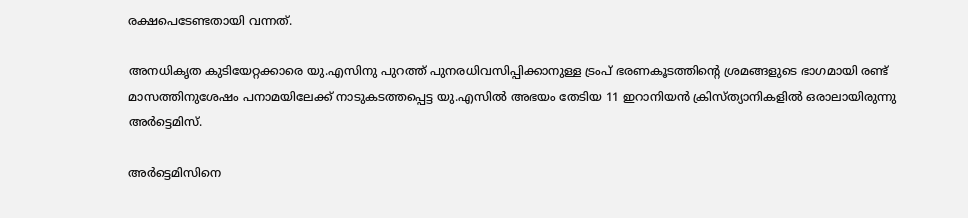രക്ഷപെടേണ്ടതായി വന്നത്.

അനധികൃത കുടിയേറ്റക്കാരെ യു.എസിനു പുറത്ത് പുനരധിവസിപ്പിക്കാനുള്ള ട്രംപ് ഭരണകൂടത്തിന്റെ ശ്രമങ്ങളുടെ ഭാഗമായി രണ്ട് മാസത്തിനുശേഷം പനാമയിലേക്ക് നാടുകടത്തപ്പെട്ട യു.എസില്‍ അഭയം തേടിയ 11 ഇറാനിയന്‍ ക്രിസ്ത്യാനികളില്‍ ഒരാലായിരുന്നു അര്‍ട്ടെമിസ്.

അര്‍ട്ടെമിസിനെ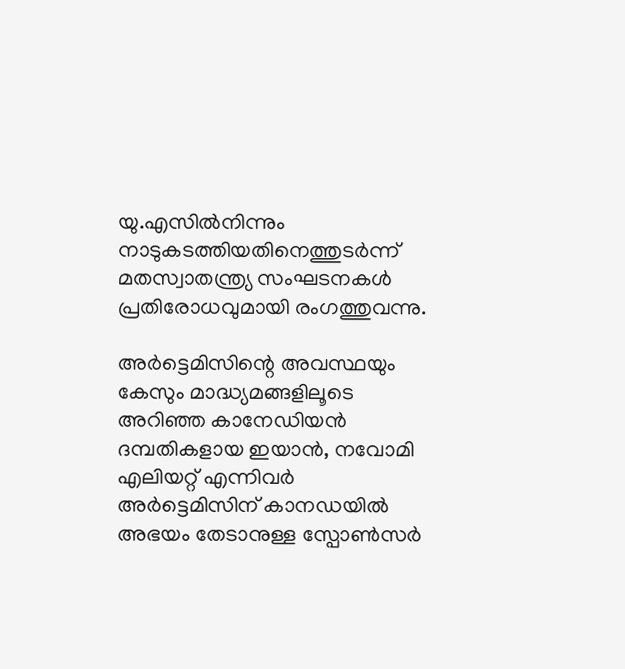യു.എസില്‍നിന്നും നാടുകടത്തിയതിനെത്തുടര്‍ന്ന് മതസ്വാതന്ത്ര്യ സംഘടനകള്‍ പ്രതിരോധവുമായി രംഗത്തുവന്നു.

അര്‍ട്ടെമിസിന്റെ അവസ്ഥയും കേസും മാദ്ധ്യമങ്ങളിലൂടെ അറിഞ്ഞ കാനേഡിയന്‍ ദമ്പതികളായ ഇയാന്‍, നവോമി എലിയറ്റ് എന്നിവര്‍ അര്‍ട്ടെമിസിന് കാനഡയില്‍ അഭയം തേടാനുള്ള സ്പോണ്‍സര്‍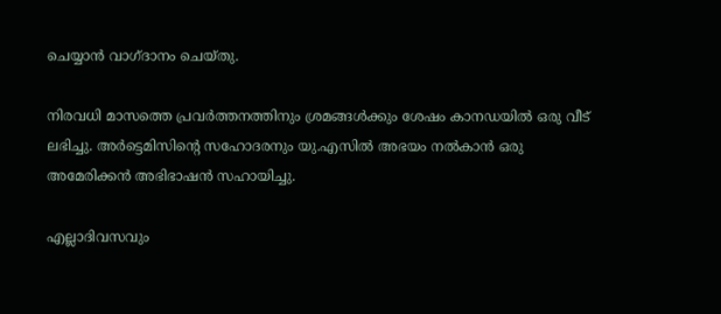ചെയ്യാന്‍ വാഗ്ദാനം ചെയ്തു.

നിരവധി മാസത്തെ പ്രവര്‍ത്തനത്തിനും ശ്രമങ്ങള്‍ക്കും ശേഷം കാനഡയില്‍ ഒരു വീട് ലഭിച്ചു. അര്‍ട്ടെമിസിന്റെ സഹോദരനും യു.എസില്‍ അഭയം നല്‍കാന്‍ ഒരു അമേരിക്കന്‍ അഭിഭാഷന്‍ സഹായിച്ചു.

എല്ലാദിവസവും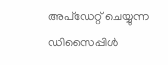അപ്ഡേറ്റ് ചെയ്യുന്ന ഡിസൈപ്പിൾ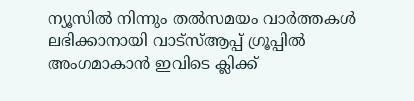ന്യൂസിൽ നിന്നും തൽസമയം വാർത്തകൾ ലഭിക്കാനായി വാട്സ്ആപ്പ് ഗ്രൂപ്പിൽ അംഗമാകാൻ ഇവിടെ ക്ലിക്ക്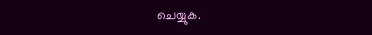ചെയ്യുക.